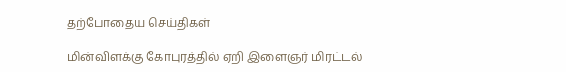தற்போதைய செய்திகள்

மின்விளக்கு கோபுரத்தில் ஏறி இளைஞர் மிரட்டல்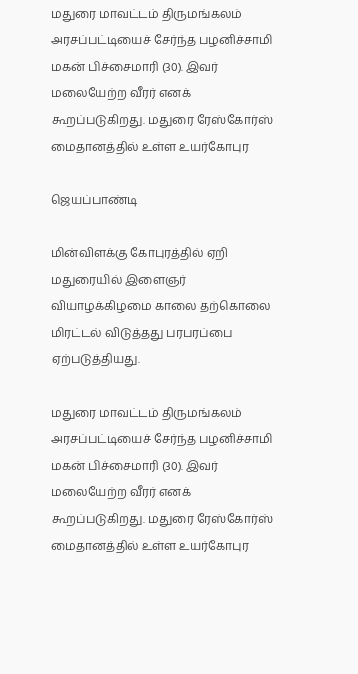மதுரை மாவட்டம் திருமங்கலம் அரசப்பட்டியைச் சேர்ந்த பழனிச்சாமி மகன் பிச்சைமாரி (30). இவர் மலையேற்ற வீரர் எனக் கூறப்படுகிறது. மதுரை ரேஸ்கோர்ஸ் மைதானத்தில் உள்ள உயர்கோபுர

ஜெயப்பாண்டி

மின்விளக்கு கோபுரத்தில் ஏறி மதுரையில் இளைஞர் வியாழக்கிழமை காலை தற்கொலை மிரட்டல் விடுத்தது பரபரப்பை ஏற்படுத்தியது.

மதுரை மாவட்டம் திருமங்கலம் அரசப்பட்டியைச் சேர்ந்த பழனிச்சாமி மகன் பிச்சைமாரி (30). இவர் மலையேற்ற வீரர் எனக் கூறப்படுகிறது. மதுரை ரேஸ்கோர்ஸ் மைதானத்தில் உள்ள உயர்கோபுர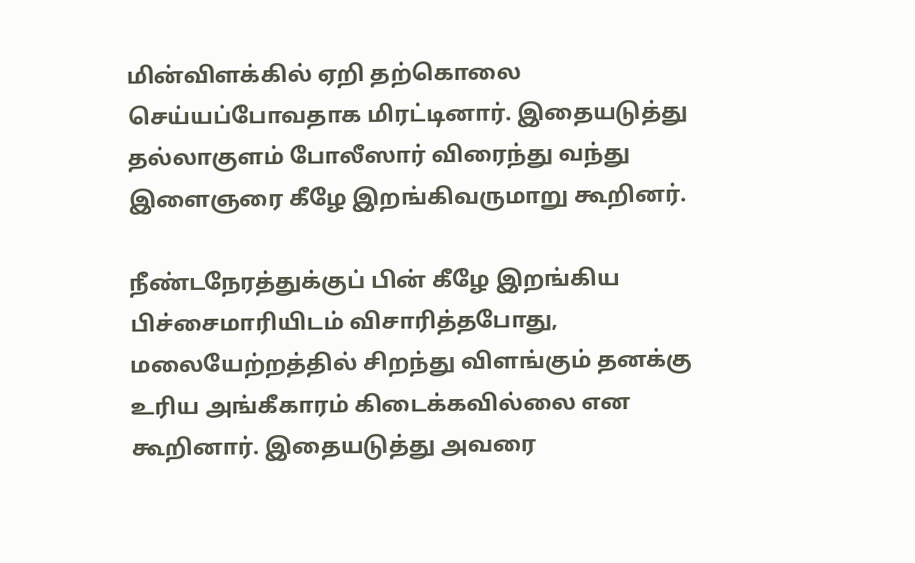மின்விளக்கில் ஏறி தற்கொலை செய்யப்போவதாக மிரட்டினார். இதையடுத்து தல்லாகுளம் போலீஸார் விரைந்து வந்து இளைஞரை கீழே இறங்கிவருமாறு கூறினர்.

நீண்டநேரத்துக்குப் பின் கீழே இறங்கிய பிச்சைமாரியிடம் விசாரித்தபோது, மலையேற்றத்தில் சிறந்து விளங்கும் தனக்கு உரிய அங்கீகாரம் கிடைக்கவில்லை என கூறினார். இதையடுத்து அவரை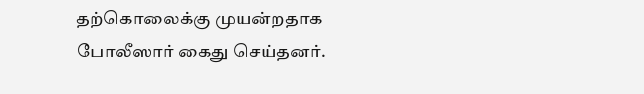தற்கொலைக்கு முயன்றதாக போலீஸார் கைது செய்தனர்.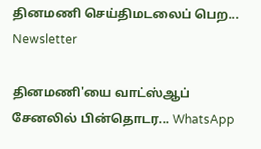தினமணி செய்திமடலைப் பெற... Newsletter

தினமணி'யை வாட்ஸ்ஆப் சேனலில் பின்தொடர... WhatsApp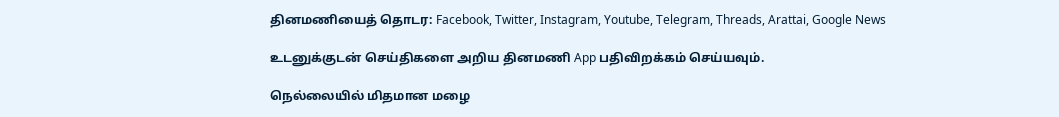தினமணியைத் தொடர: Facebook, Twitter, Instagram, Youtube, Telegram, Threads, Arattai, Google News

உடனுக்குடன் செய்திகளை அறிய தினமணி App பதிவிறக்கம் செய்யவும்.

நெல்லையில் மிதமான மழை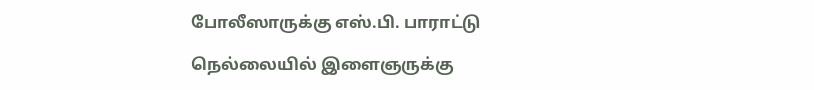போலீஸாருக்கு எஸ்.பி. பாராட்டு

நெல்லையில் இளைஞருக்கு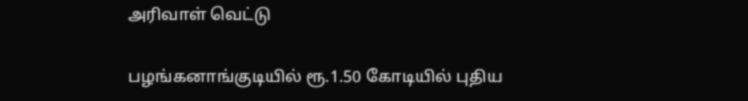அரிவாள் வெட்டு

பழங்கனாங்குடியில் ரூ.1.50 கோடியில் புதிய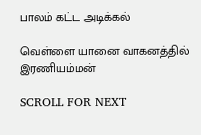பாலம் கட்ட அடிக்கல்

வெள்ளை யானை வாகனத்தில் இரணியம்மன்

SCROLL FOR NEXT